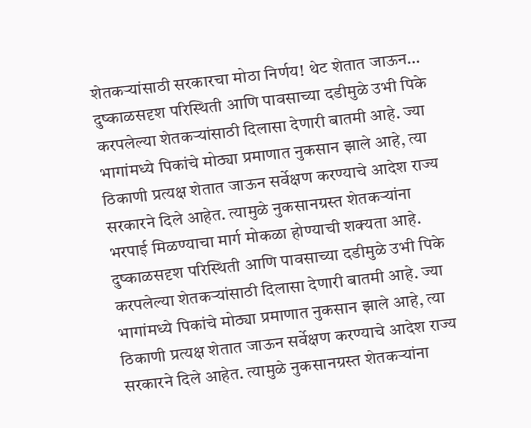शेतकऱ्यांसाठी सरकारचा मोठा निर्णय! थेट शेतात जाऊन…
दुष्काळसदृश परिस्थिती आणि पावसाच्या दडीमुळे उभी पिके करपलेल्या शेतकऱ्यांसाठी दिलासा देणारी बातमी आहे. ज्या भागांमध्ये पिकांचे मोठ्या प्रमाणात नुकसान झाले आहे, त्या ठिकाणी प्रत्यक्ष शेतात जाऊन सर्वेक्षण करण्याचे आदेश राज्य सरकारने दिले आहेत. त्यामुळे नुकसानग्रस्त शेतकऱ्यांना भरपाई मिळण्याचा मार्ग मोकळा होण्याची शक्यता आहे.
दुष्काळसदृश परिस्थिती आणि पावसाच्या दडीमुळे उभी पिके करपलेल्या शेतकऱ्यांसाठी दिलासा देणारी बातमी आहे. ज्या भागांमध्ये पिकांचे मोठ्या प्रमाणात नुकसान झाले आहे, त्या ठिकाणी प्रत्यक्ष शेतात जाऊन सर्वेक्षण करण्याचे आदेश राज्य सरकारने दिले आहेत. त्यामुळे नुकसानग्रस्त शेतकऱ्यांना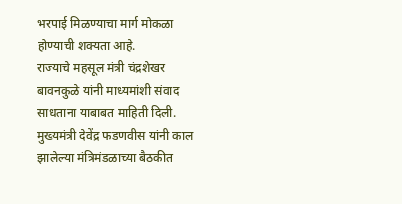भरपाई मिळण्याचा मार्ग मोकळा होण्याची शक्यता आहे.
राज्याचे महसूल मंत्री चंद्रशेखर बावनकुळे यांनी माध्यमांशी संवाद साधताना याबाबत माहिती दिली. मुख्यमंत्री देवेंद्र फडणवीस यांनी काल झालेल्या मंत्रिमंडळाच्या बैठकीत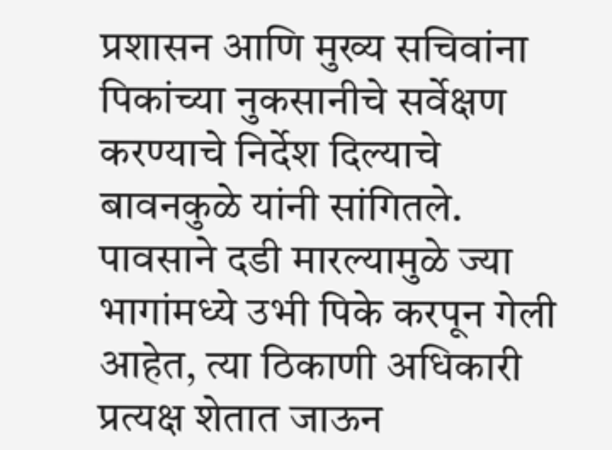प्रशासन आणि मुख्य सचिवांना पिकांच्या नुकसानीचे सर्वेक्षण करण्याचे निर्देश दिल्याचे बावनकुळे यांनी सांगितले.
पावसाने दडी मारल्यामुळे ज्या भागांमध्ये उभी पिके करपून गेली आहेत, त्या ठिकाणी अधिकारी प्रत्यक्ष शेतात जाऊन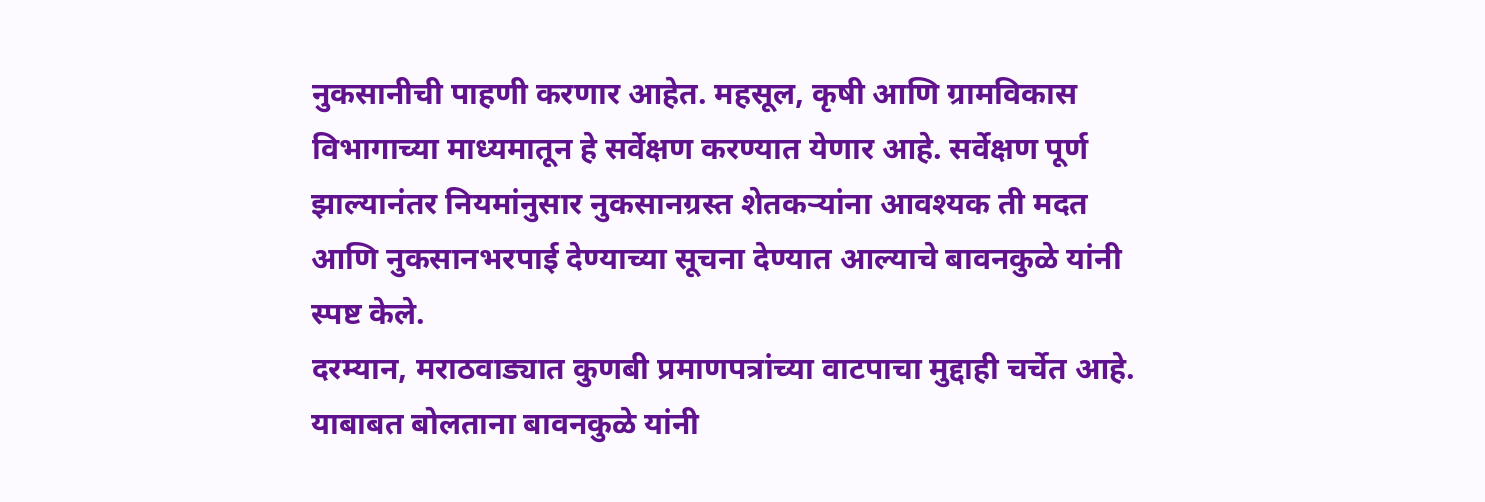नुकसानीची पाहणी करणार आहेत. महसूल, कृषी आणि ग्रामविकास विभागाच्या माध्यमातून हे सर्वेक्षण करण्यात येणार आहे. सर्वेक्षण पूर्ण झाल्यानंतर नियमांनुसार नुकसानग्रस्त शेतकऱ्यांना आवश्यक ती मदत आणि नुकसानभरपाई देण्याच्या सूचना देण्यात आल्याचे बावनकुळे यांनी स्पष्ट केले.
दरम्यान, मराठवाड्यात कुणबी प्रमाणपत्रांच्या वाटपाचा मुद्दाही चर्चेत आहे. याबाबत बोलताना बावनकुळे यांनी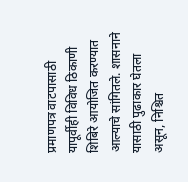प्रमाणपत्र वाटपासाठी यापूर्वीही विविध ठिकाणी शिबिरे आयोजित करण्यात आल्याचे सांगितले. शासनाने यासाठी पुढाकार घेतला असून, निश्चित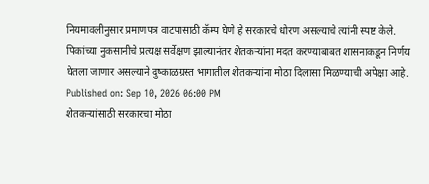नियमावलीनुसार प्रमाणपत्र वाटपासाठी कॅम्प घेणे हे सरकारचे धोरण असल्याचे त्यांनी स्पष्ट केले.
पिकांच्या नुकसानीचे प्रत्यक्ष सर्वेक्षण झाल्यानंतर शेतकऱ्यांना मदत करण्याबाबत शासनाकडून निर्णय घेतला जाणार असल्याने दुष्काळग्रस्त भागातील शेतकऱ्यांना मोठा दिलासा मिळण्याची अपेक्षा आहे.
Published on: Sep 10, 2026 06:00 PM
शेतकऱ्यांसाठी सरकारचा मोठा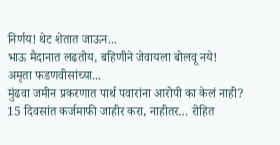निर्णय! थेट शेतात जाऊन...
भाऊ मैदानात लढतोय, बहिणीने जेवायला बोलवू नये! अमृता फडणवीसांच्या...
मुंढवा जमीन प्रकरणात पार्थ पवारांना आरोपी का केलं नाही?
15 दिवसांत कर्जमाफी जाहीर करा, नाहीतर… रोहित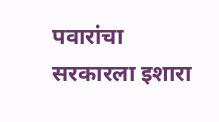पवारांचा सरकारला इशारा